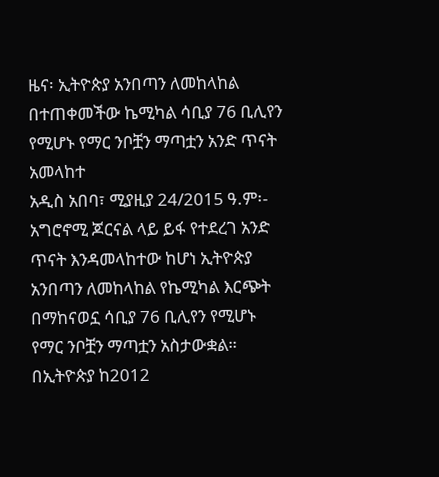ዜና፡ ኢትዮጵያ አንበጣን ለመከላከል በተጠቀመችው ኬሚካል ሳቢያ 76 ቢሊየን የሚሆኑ የማር ንቦቿን ማጣቷን አንድ ጥናት አመላከተ
አዲስ አበባ፣ ሚያዚያ 24/2015 ዓ.ም፡- አግሮኖሚ ጆርናል ላይ ይፋ የተደረገ አንድ ጥናት እንዳመላከተው ከሆነ ኢትዮጵያ አንበጣን ለመከላከል የኬሚካል እርጭት በማከናወኗ ሳቢያ 76 ቢሊየን የሚሆኑ የማር ንቦቿን ማጣቷን አስታውቋል። በኢትዮጵያ ከ2012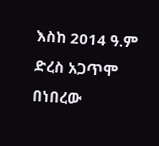እስከ 2014 ዓ.ም ድረስ አጋጥሞ በነበረው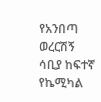የአንበጣ ወረርሽኝ ሳቢያ ከፍተኛ የኬሚካል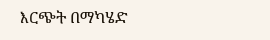እርጭት በማካሄድ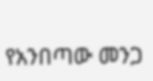የአንበጣው መንጋ